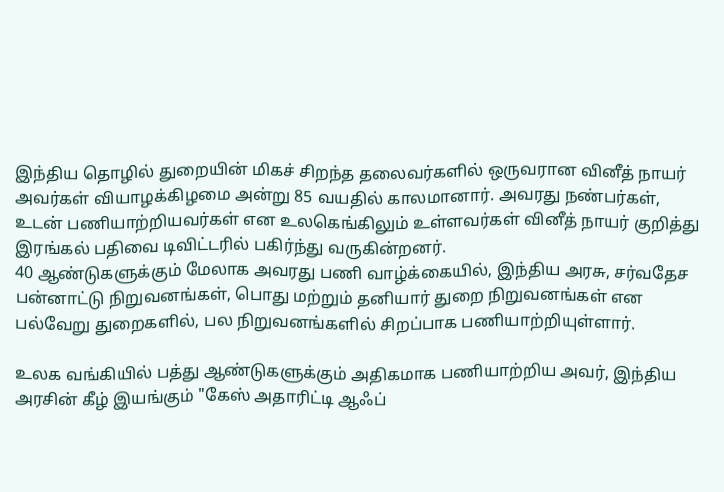இந்திய தொழில் துறையின் மிகச் சிறந்த தலைவர்களில் ஒருவரான வினீத் நாயர் அவர்கள் வியாழக்கிழமை அன்று 85 வயதில் காலமானார். அவரது நண்பர்கள், உடன் பணியாற்றியவர்கள் என உலகெங்கிலும் உள்ளவர்கள் வினீத் நாயர் குறித்து இரங்கல் பதிவை டிவிட்டரில் பகிர்ந்து வருகின்றனர்.
40 ஆண்டுகளுக்கும் மேலாக அவரது பணி வாழ்க்கையில், இந்திய அரசு, சர்வதேச பன்னாட்டு நிறுவனங்கள், பொது மற்றும் தனியார் துறை நிறுவனங்கள் என பல்வேறு துறைகளில், பல நிறுவனங்களில் சிறப்பாக பணியாற்றியுள்ளார்.

உலக வங்கியில் பத்து ஆண்டுகளுக்கும் அதிகமாக பணியாற்றிய அவர், இந்திய அரசின் கீழ் இயங்கும் "கேஸ் அதாரிட்டி ஆஃப்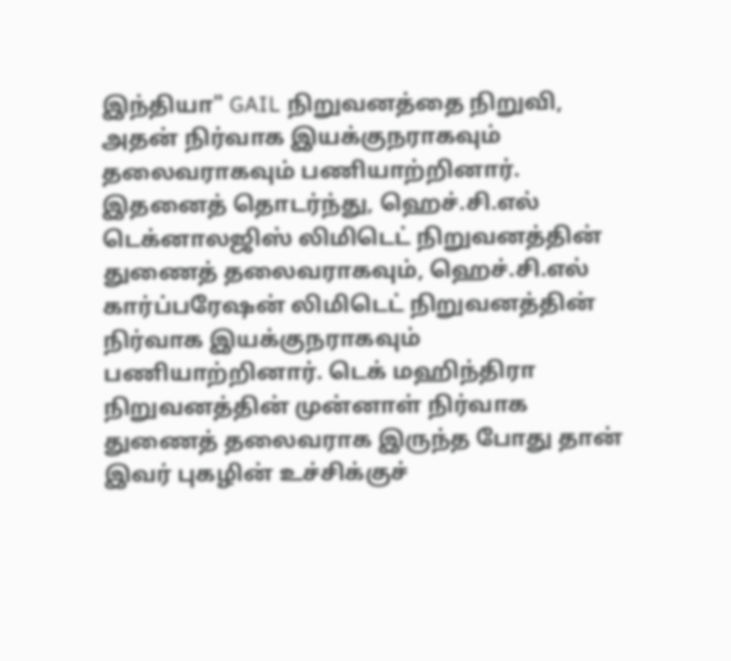இந்தியா" GAIL நிறுவனத்தை நிறுவி, அதன் நிர்வாக இயக்குநராகவும் தலைவராகவும் பணியாற்றினார்.
இதனைத் தொடர்ந்து, ஹெச்.சி.எல் டெக்னாலஜிஸ் லிமிடெட் நிறுவனத்தின் துணைத் தலைவராகவும், ஹெச்.சி.எல் கார்ப்பரேஷன் லிமிடெட் நிறுவனத்தின் நிர்வாக இயக்குநராகவும் பணியாற்றினார். டெக் மஹிந்திரா நிறுவனத்தின் முன்னாள் நிர்வாக துணைத் தலைவராக இருந்த போது தான் இவர் புகழின் உச்சிக்குச்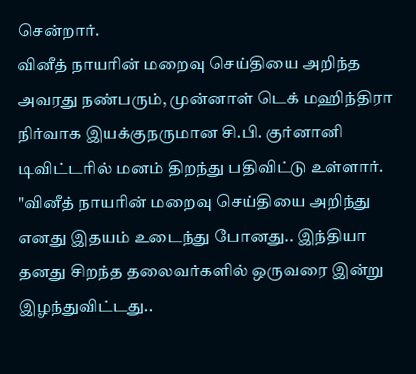சென்றார்.
வினீத் நாயரின் மறைவு செய்தியை அறிந்த அவரது நண்பரும், முன்னாள் டெக் மஹிந்திரா நிர்வாக இயக்குநருமான சி.பி. குர்னானி டிவிட்டரில் மனம் திறந்து பதிவிட்டு உள்ளார். "வினீத் நாயரின் மறைவு செய்தியை அறிந்து எனது இதயம் உடைந்து போனது.. இந்தியா தனது சிறந்த தலைவர்களில் ஒருவரை இன்று இழந்துவிட்டது..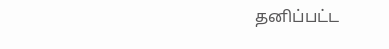தனிப்பட்ட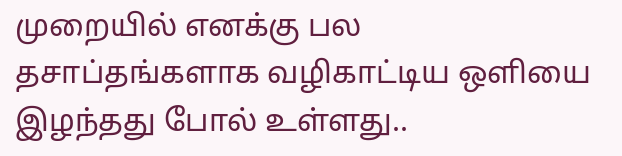முறையில் எனக்கு பல தசாப்தங்களாக வழிகாட்டிய ஒளியை இழந்தது போல் உள்ளது..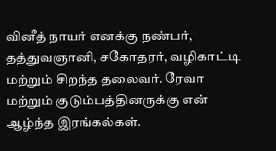வினீத் நாயர் எனக்கு நண்பர், தத்துவஞானி, சகோதரர், வழிகாட்டி மற்றும் சிறந்த தலைவர். ரேவா மற்றும் குடும்பத்தினருக்கு என் ஆழ்ந்த இரங்கல்கள்.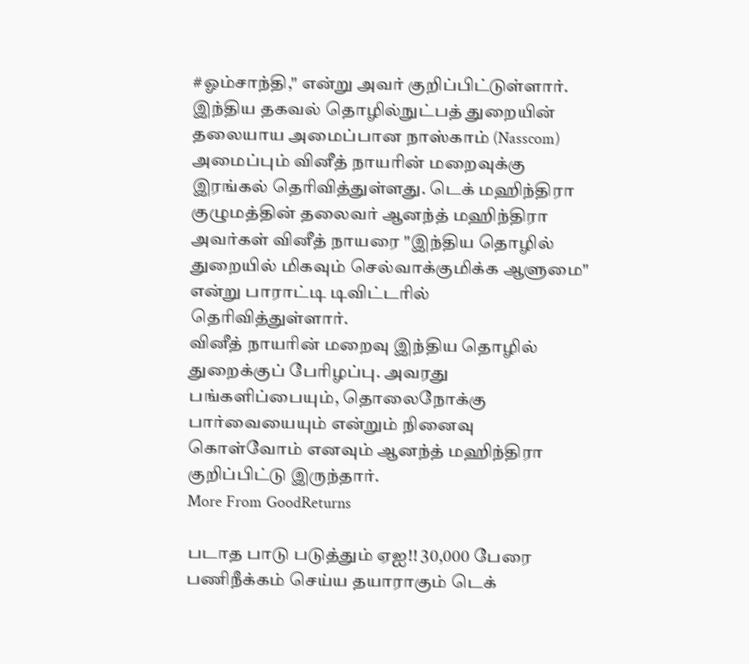#ஓம்சாந்தி," என்று அவர் குறிப்பிட்டுள்ளார்.
இந்திய தகவல் தொழில்நுட்பத் துறையின் தலையாய அமைப்பான நாஸ்காம் (Nasscom) அமைப்பும் வினீத் நாயரின் மறைவுக்கு இரங்கல் தெரிவித்துள்ளது. டெக் மஹிந்திரா குழுமத்தின் தலைவர் ஆனந்த் மஹிந்திரா அவர்கள் வினீத் நாயரை "இந்திய தொழில் துறையில் மிகவும் செல்வாக்குமிக்க ஆளுமை" என்று பாராட்டி டிவிட்டரில் தெரிவித்துள்ளார்.
வினீத் நாயரின் மறைவு இந்திய தொழில் துறைக்குப் பேரிழப்பு. அவரது பங்களிப்பையும், தொலைநோக்கு பார்வையையும் என்றும் நினைவு கொள்வோம் எனவும் ஆனந்த் மஹிந்திரா குறிப்பிட்டு இருந்தார்.
More From GoodReturns

படாத பாடு படுத்தும் ஏஐ!! 30,000 பேரை பணிநீக்கம் செய்ய தயாராகும் டெக்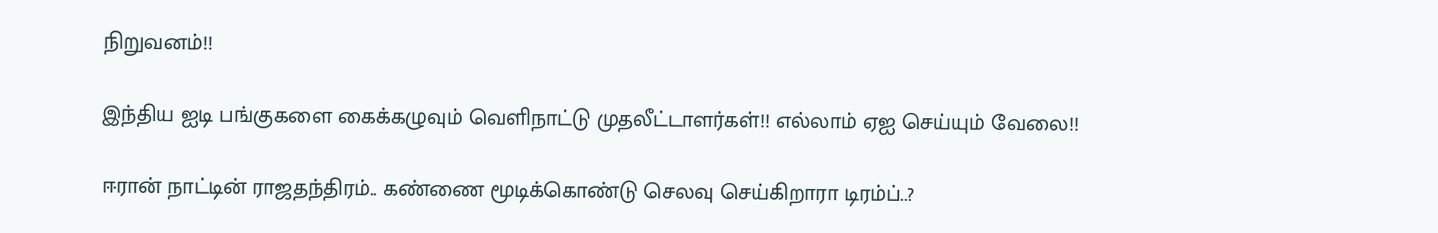நிறுவனம்!!

இந்திய ஐடி பங்குகளை கைக்கழுவும் வெளிநாட்டு முதலீட்டாளர்கள்!! எல்லாம் ஏஐ செய்யும் வேலை!!

ஈரான் நாட்டின் ராஜதந்திரம்.. கண்ணை மூடிக்கொண்டு செலவு செய்கிறாரா டிரம்ப்..?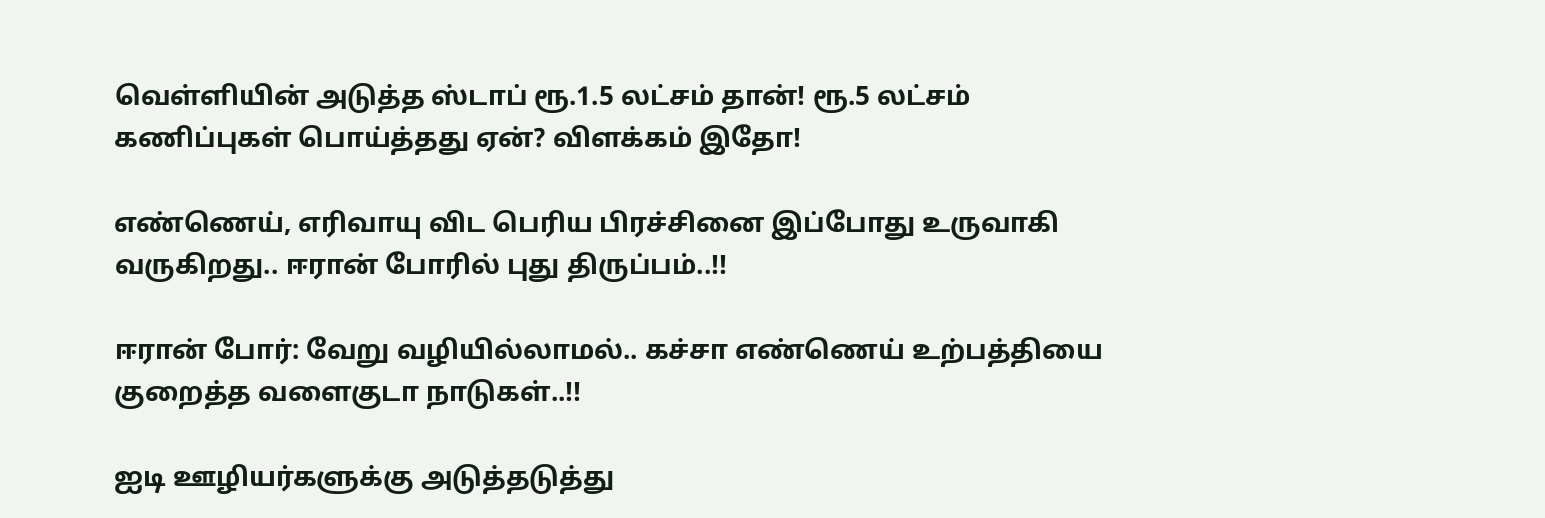வெள்ளியின் அடுத்த ஸ்டாப் ரூ.1.5 லட்சம் தான்! ரூ.5 லட்சம் கணிப்புகள் பொய்த்தது ஏன்? விளக்கம் இதோ!

எண்ணெய், எரிவாயு விட பெரிய பிரச்சினை இப்போது உருவாகி வருகிறது.. ஈரான் போரில் புது திருப்பம்..!!

ஈரான் போர்: வேறு வழியில்லாமல்.. கச்சா எண்ணெய் உற்பத்தியை குறைத்த வளைகுடா நாடுகள்..!!

ஐடி ஊழியர்களுக்கு அடுத்தடுத்து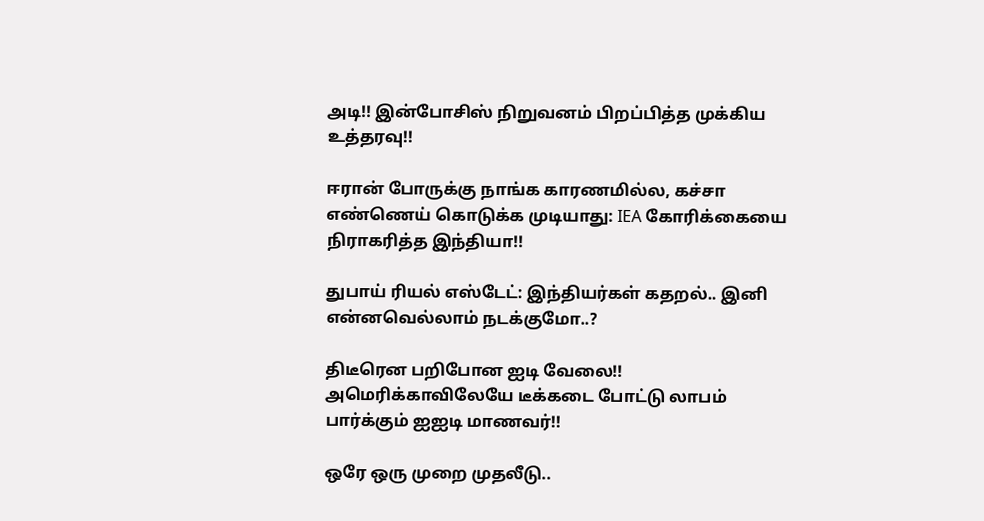அடி!! இன்போசிஸ் நிறுவனம் பிறப்பித்த முக்கிய உத்தரவு!!

ஈரான் போருக்கு நாங்க காரணமில்ல, கச்சா எண்ணெய் கொடுக்க முடியாது: IEA கோரிக்கையை நிராகரித்த இந்தியா!!

துபாய் ரியல் எஸ்டேட்: இந்தியர்கள் கதறல்.. இனி என்னவெல்லாம் நடக்குமோ..?

திடீரென பறிபோன ஐடி வேலை!! அமெரிக்காவிலேயே டீக்கடை போட்டு லாபம் பார்க்கும் ஐஐடி மாணவர்!!

ஒரே ஒரு முறை முதலீடு..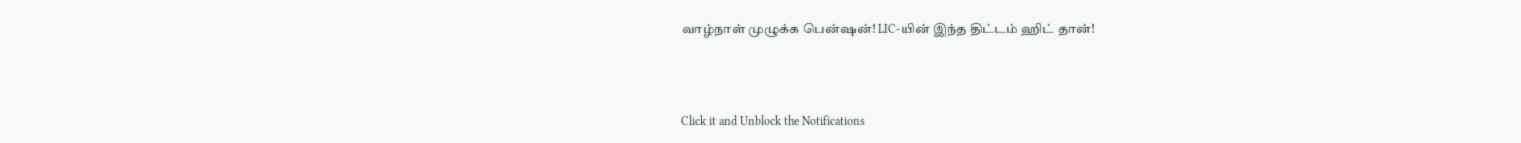வாழ்நாள் முழுக்க பென்ஷன்! LIC-யின் இந்த திட்டம் ஹிட் தான்!



Click it and Unblock the Notifications